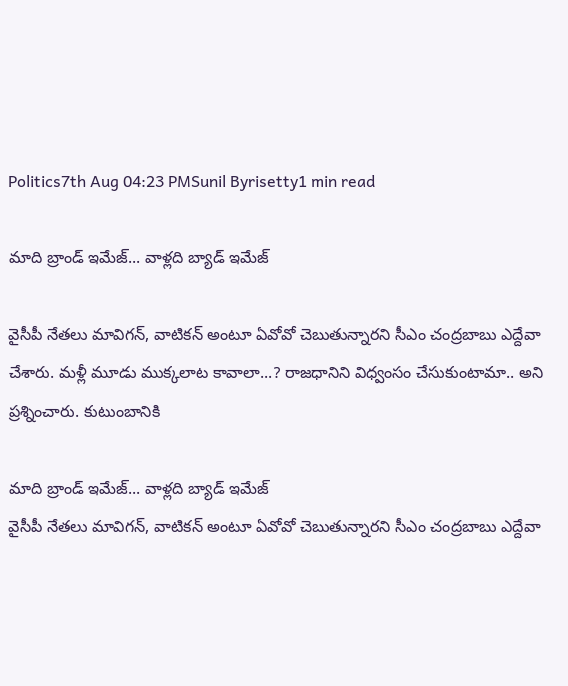Politics7th Aug 04:23 PMSunil Byrisetty1 min read

మాది బ్రాండ్ ఇమేజ్... వాళ్లది బ్యాడ్ ఇమేజ్

వైసీపీ నేతలు మావిగన్, వాటికన్ అంటూ ఏవోవో చెబుతున్నారని సీఎం చంద్రబాబు ఎద్దేవా చేశారు. మళ్లీ మూడు ముక్కలాట కావాలా...? రాజధానిని విధ్వంసం చేసుకుంటామా.. అని ప్రశ్నించారు. కుటుంబానికి

మాది బ్రాండ్ ఇమేజ్... వాళ్లది బ్యాడ్ ఇమేజ్
వైసీపీ నేతలు మావిగన్, వాటికన్ అంటూ ఏవోవో చెబుతున్నారని సీఎం చంద్రబాబు ఎద్దేవా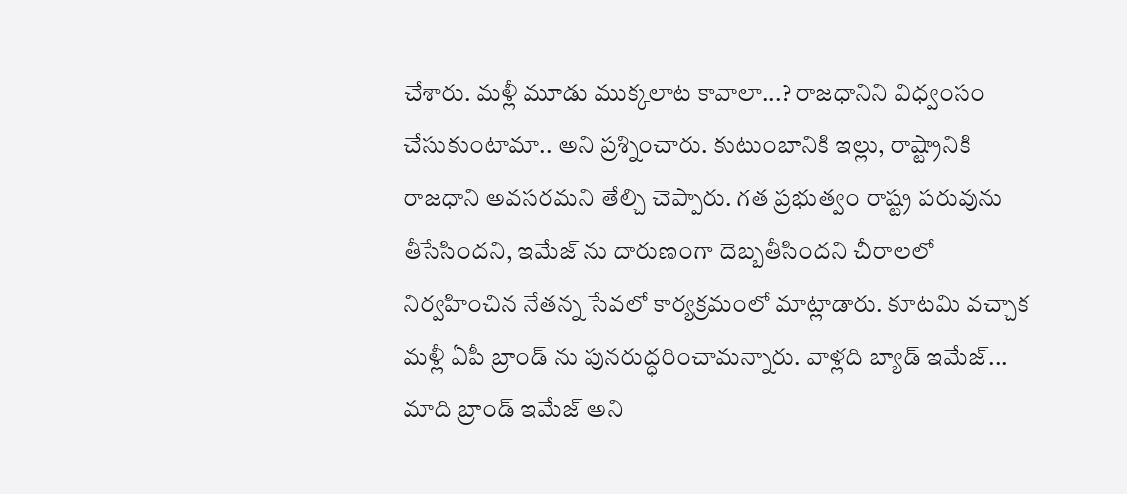చేశారు. మళ్లీ మూడు ముక్కలాట కావాలా...? రాజధానిని విధ్వంసం చేసుకుంటామా.. అని ప్రశ్నించారు. కుటుంబానికి ఇల్లు, రాష్ట్రానికి రాజధాని అవసరమని తేల్చి చెప్పారు. గత ప్రభుత్వం రాష్ట్ర పరువును తీసేసిందని, ఇమేజ్ ను దారుణంగా దెబ్బతీసిందని చీరాలలో నిర్వహించిన నేతన్న సేవలో కార్యక్రమంలో మాట్లాడారు. కూటమి వచ్చాక మళ్లీ ఏపీ బ్రాండ్ ను పునరుద్ధరించామన్నారు. వాళ్లది బ్యాడ్ ఇమేజ్... మాది బ్రాండ్ ఇమేజ్ అని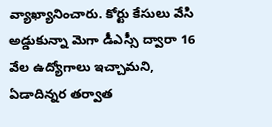వ్యాఖ్యానించారు. కోర్టు కేసులు వేసి అడ్డుకున్నా మెగా డీఎస్సీ ద్వారా 16 వేల ఉద్యోగాలు ఇచ్చామని, ఏడాదిన్నర తర్వాత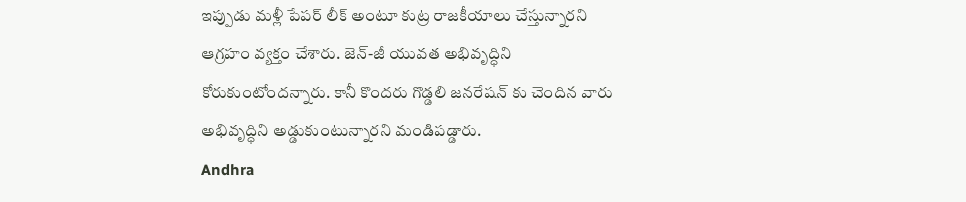ఇప్పుడు మళ్లీ పేపర్ లీక్ అంటూ కుట్ర రాజకీయాలు చేస్తున్నారని ఆగ్రహం వ్యక్తం చేశారు. జెన్-జీ యువత అభివృద్ధిని కోరుకుంటోందన్నారు. కానీ కొందరు గొడ్డలి జనరేషన్ కు చెందిన వారు అభివృద్ధిని అడ్డుకుంటున్నారని మండిపడ్డారు.
Andhra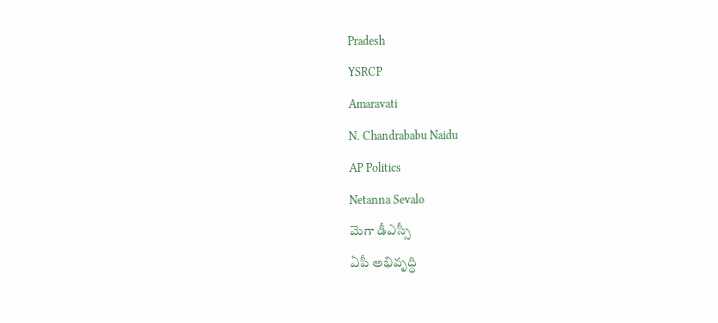Pradesh
YSRCP
Amaravati
N. Chandrababu Naidu
AP Politics
Netanna Sevalo
మెగా డీఎస్సీ
ఏపీ అభివృద్ధి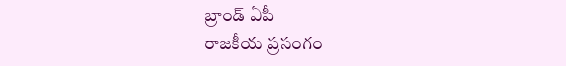బ్రాండ్ ఏపీ
రాజకీయ ప్రసంగం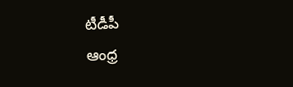టీడీపీ
ఆంధ్ర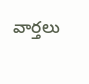వార్తలు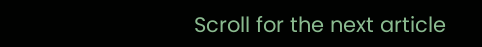Scroll for the next article